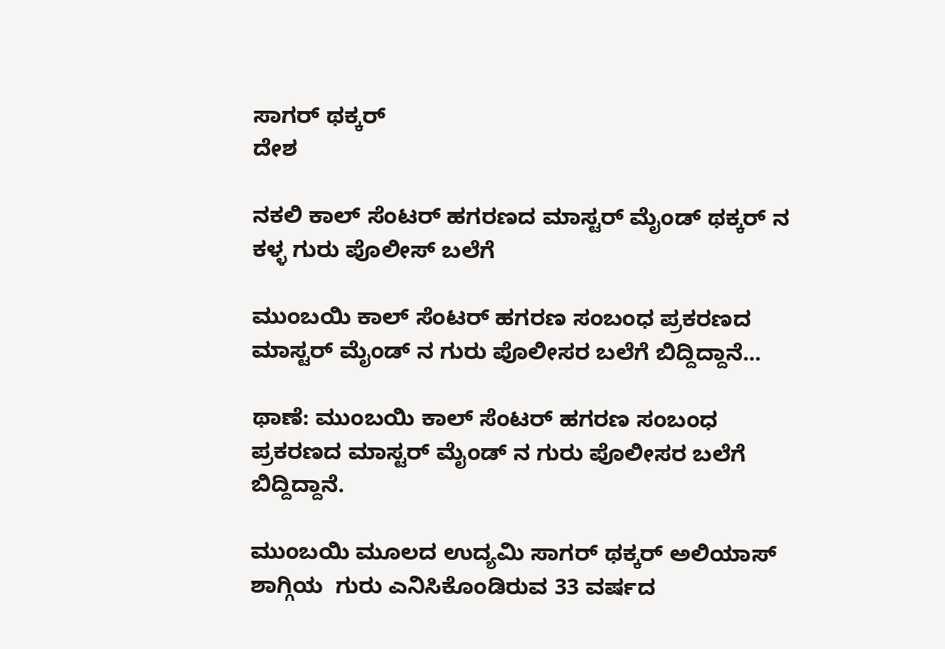ಸಾಗರ್ ಥಕ್ಕರ್
ದೇಶ

ನಕಲಿ ಕಾಲ್ ಸೆಂಟರ್ ಹಗರಣದ ಮಾಸ್ಟರ್ ಮೈಂಡ್ ಥಕ್ಕರ್ ನ ಕಳ್ಳ ಗುರು ಪೊಲೀಸ್ ಬಲೆಗೆ

ಮುಂಬಯಿ ಕಾಲ್ ಸೆಂಟರ್ ಹಗರಣ ಸಂಬಂಧ ಪ್ರಕರಣದ ಮಾಸ್ಟರ್ ಮೈಂಡ್ ನ ಗುರು ಪೊಲೀಸರ ಬಲೆಗೆ ಬಿದ್ದಿದ್ದಾನೆ...

ಥಾಣೆ: ಮುಂಬಯಿ ಕಾಲ್ ಸೆಂಟರ್ ಹಗರಣ ಸಂಬಂಧ ಪ್ರಕರಣದ ಮಾಸ್ಟರ್ ಮೈಂಡ್ ನ ಗುರು ಪೊಲೀಸರ ಬಲೆಗೆ ಬಿದ್ದಿದ್ದಾನೆ.

ಮುಂಬಯಿ ಮೂಲದ ಉದ್ಯಮಿ ಸಾಗರ್ ಥಕ್ಕರ್ ಅಲಿಯಾಸ್ ಶಾಗ್ಗಿಯ  ಗುರು ಎನಿಸಿಕೊಂಡಿರುವ 33 ವರ್ಷದ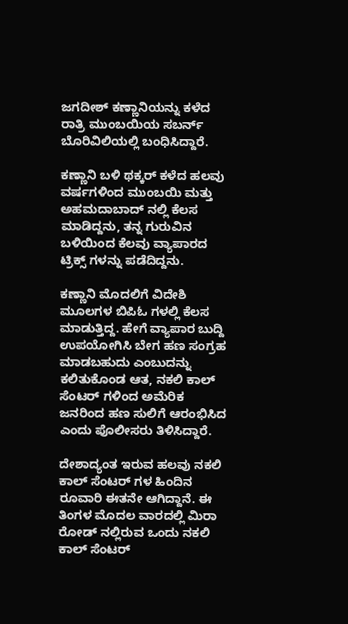ಜಗದೀಶ್ ಕಣ್ಣಾನಿಯನ್ನು ಕಳೆದ ರಾತ್ರಿ ಮುಂಬಯಿಯ ಸಬರ್ನ್ ಬೊರಿವಿಲಿಯಲ್ಲಿ ಬಂಧಿಸಿದ್ದಾರೆ.

ಕಣ್ಣಾನಿ ಬಳಿ ಥಕ್ಕರ್ ಕಳೆದ ಹಲವು ವರ್ಷಗಳಿಂದ ಮುಂಬಯಿ ಮತ್ತು ಅಹಮದಾಬಾದ್ ನಲ್ಲಿ ಕೆಲಸ ಮಾಡಿದ್ದನು, ತನ್ನ ಗುರುವಿನ ಬಳಿಯಿಂದ ಕೆಲವು ವ್ಯಾಪಾರದ ಟ್ರಿಕ್ಸ್ ಗಳನ್ನು ಪಡೆದಿದ್ದನು.

ಕಣ್ಣಾನಿ ಮೊದಲಿಗೆ ವಿದೇಶಿ ಮೂಲಗಳ ಬಿಪಿಓ ಗಳಲ್ಲಿ ಕೆಲಸ ಮಾಡುತ್ತಿದ್ದ. ಹೇಗೆ ವ್ಯಾಪಾರ ಬುದ್ದಿ ಉಪಯೋಗಿಸಿ ಬೇಗ ಹಣ ಸಂಗ್ರಹ ಮಾಡಬಹುದು ಎಂಬುದನ್ನು ಕಲಿತುಕೊಂಡ ಆತ, ನಕಲಿ ಕಾಲ್ ಸೆಂಟರ್ ಗಳಿಂದ ಅಮೆರಿಕ ಜನರಿಂದ ಹಣ ಸುಲಿಗೆ ಆರಂಭಿಸಿದ ಎಂದು ಪೊಲೀಸರು ತಿಳಿಸಿದ್ದಾರೆ.

ದೇಶಾದ್ಯಂತ ಇರುವ ಹಲವು ನಕಲಿ ಕಾಲ್ ಸೆಂಟರ್ ಗಳ ಹಿಂದಿನ ರೂವಾರಿ ಈತನೇ ಆಗಿದ್ದಾನೆ. ಈ ತಿಂಗಳ ಮೊದಲ ವಾರದಲ್ಲಿ ಮಿರಾ ರೋಡ್ ನಲ್ಲಿರುವ ಒಂದು ನಕಲಿ ಕಾಲ್ ಸೆಂಟರ್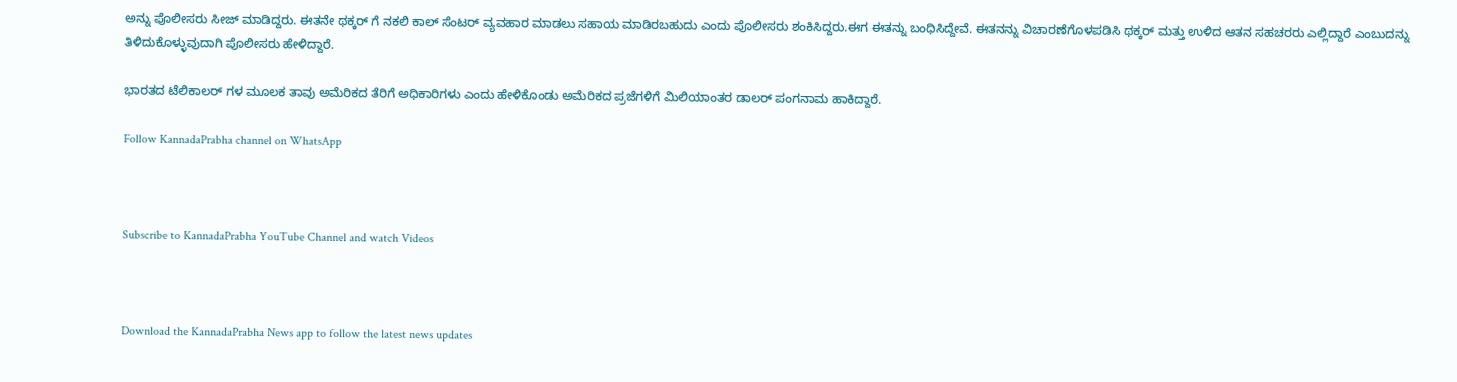ಅನ್ನು ಪೊಲೀಸರು ಸೀಜ್ ಮಾಡಿದ್ದರು. ಈತನೇ ಥಕ್ಕರ್ ಗೆ ನಕಲಿ ಕಾಲ್ ಸೆಂಟರ್ ವ್ಯವಹಾರ ಮಾಡಲು ಸಹಾಯ ಮಾಡಿರಬಹುದು ಎಂದು ಪೊಲೀಸರು ಶಂಕಿಸಿದ್ದರು.ಈಗ ಈತನ್ನು ಬಂಧಿಸಿದ್ದೇವೆ. ಈತನನ್ನು ವಿಚಾರಣೆಗೊಳಪಡಿಸಿ ಥಕ್ಕರ್ ಮತ್ತು ಉಳಿದ ಆತನ ಸಹಚರರು ಎಲ್ಲಿದ್ದಾರೆ ಎಂಬುದನ್ನು ತಿಳಿದುಕೊಳ್ಳುವುದಾಗಿ ಪೊಲೀಸರು ಹೇಳಿದ್ದಾರೆ.

ಭಾರತದ ಟೆಲಿಕಾಲರ್ ಗಳ ಮೂಲಕ ತಾವು ಅಮೆರಿಕದ ತೆರಿಗೆ ಅಧಿಕಾರಿಗಳು ಎಂದು ಹೇಳಿಕೊಂಡು ಅಮೆರಿಕದ ಪ್ರಜೆಗಳಿಗೆ ಮಿಲಿಯಾಂತರ ಡಾಲರ್‌ ಪಂಗನಾಮ ಹಾಕಿದ್ದಾರೆ.

Follow KannadaPrabha channel on WhatsApp



Subscribe to KannadaPrabha YouTube Channel and watch Videos



Download the KannadaPrabha News app to follow the latest news updates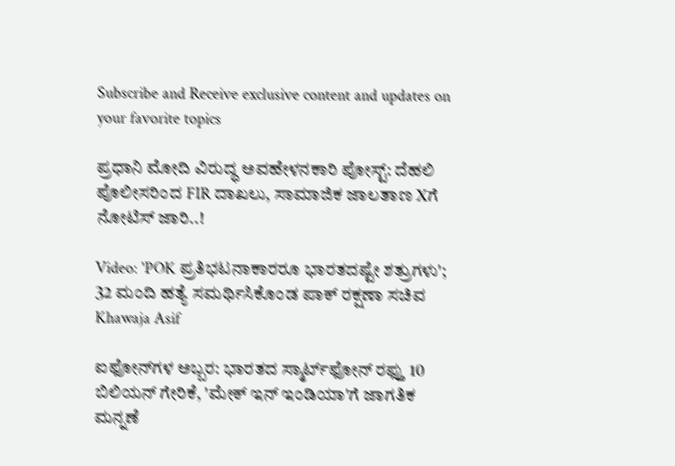Subscribe and Receive exclusive content and updates on your favorite topics

ಪ್ರಧಾನಿ ಮೋದಿ ವಿರುದ್ಧ ಅವಹೇಳನಕಾರಿ ಪೋಸ್ಟ್: ದೆಹಲಿ ಪೊಲೀಸರಿಂದ FIR ದಾಖಲು, ಸಾಮಾಜಿಕ ಜಾಲತಾಣ Xಗೆ ನೋಟಿಸ್ ಜಾರಿ..!

Video: 'POK ಪ್ರತಿಭಟನಾಕಾರರೂ ಭಾರತದಷ್ಟೇ ಶತ್ರುಗಳು'; 32 ಮಂದಿ ಹತ್ಯೆ ಸಮರ್ಥಿಸಿಕೊಂಡ ಪಾಕ್ ರಕ್ಷಣಾ ಸಚಿವ Khawaja Asif

ಐಫೋನ್‌ಗಳ ಅಬ್ಬರ: ಭಾರತದ ಸ್ಮಾರ್ಟ್‌ಫೋನ್ ರಫ್ತು 10 ಬಿಲಿಯನ್ ಗೇರಿಕೆ, 'ಮೇಕ್ ಇನ್ ಇಂಡಿಯಾ'ಗೆ ಜಾಗತಿಕ ಮನ್ನಣೆ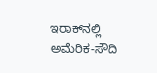ಇರಾಕ್‌ನಲ್ಲಿ ಅಮೆರಿಕ-ಸೌದಿ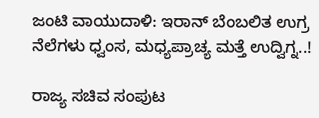ಜಂಟಿ ವಾಯುದಾಳಿ: ಇರಾನ್ ಬೆಂಬಲಿತ ಉಗ್ರ ನೆಲೆಗಳು ಧ್ವಂಸ, ಮಧ್ಯಪ್ರಾಚ್ಯ ಮತ್ತೆ ಉದ್ವಿಗ್ನ..!

ರಾಜ್ಯ ಸಚಿವ ಸಂಪುಟ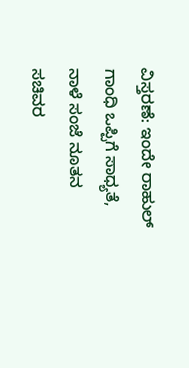ವಿಸ್ತರಣೆ: ಇಂದೇ ರಾಹುಲ್ ಗಾಂಧಿ ಒಪ್ಪಿಗೆ ಸಾಧ್ಯತೆ, ನಾಳೆ ಸಂಜೆ ನೂತನ ಸಚಿವರ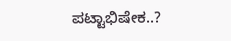ಪಟ್ಟಾಭಿಷೇಕ..?